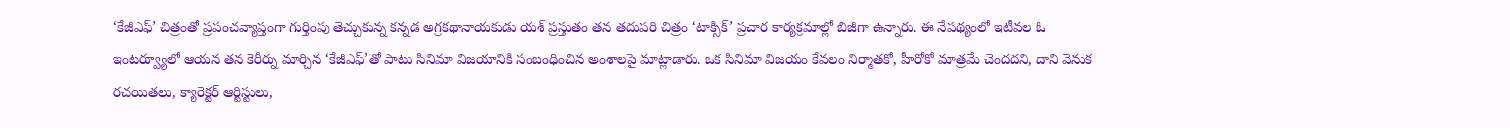‘కేజీఎఫ్’ చిత్రంతో ప్రపంచవ్యాప్తంగా గుర్తింపు తెచ్చుకున్న కన్నడ అగ్రకథానాయకుడు యశ్ ప్రస్తుతం తన తదుపరి చిత్రం ‘టాక్సిక్’ ప్రచార కార్యక్రమాల్లో బిజీగా ఉన్నారు. ఈ నేపథ్యంలో ఇటీవల ఓ ఇంటర్వ్యూలో ఆయన తన కెరీర్ను మార్చిన ‘కేజీఎఫ్’తో పాటు సినిమా విజయానికి సంబంధించిన అంశాలపై మాట్లాడారు. ఒక సినిమా విజయం కేవలం నిర్మాతకో, హీరోకో మాత్రమే చెందదని, దాని వెనుక రచయితలు, క్యారెక్టర్ ఆర్టిస్టులు,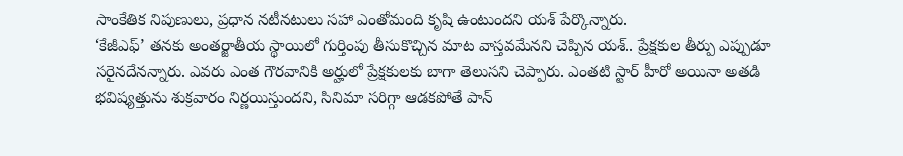సాంకేతిక నిపుణులు, ప్రధాన నటీనటులు సహా ఎంతోమంది కృషి ఉంటుందని యశ్ పేర్కొన్నారు.
‘కేజీఎఫ్’ తనకు అంతర్జాతీయ స్థాయిలో గుర్తింపు తీసుకొచ్చిన మాట వాస్తవమేనని చెప్పిన యశ్.. ప్రేక్షకుల తీర్పు ఎప్పుడూ సరైనదేనన్నారు. ఎవరు ఎంత గౌరవానికి అర్హులో ప్రేక్షకులకు బాగా తెలుసని చెప్పారు. ఎంతటి స్టార్ హీరో అయినా అతడి భవిష్యత్తును శుక్రవారం నిర్ణయిస్తుందని, సినిమా సరిగ్గా ఆడకపోతే పాన్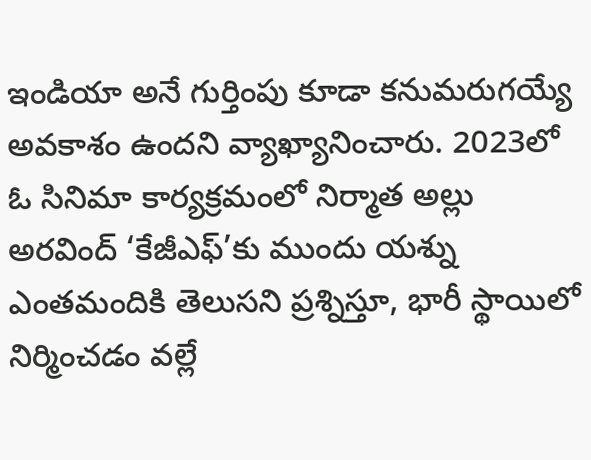ఇండియా అనే గుర్తింపు కూడా కనుమరుగయ్యే అవకాశం ఉందని వ్యాఖ్యానించారు. 2023లో ఓ సినిమా కార్యక్రమంలో నిర్మాత అల్లు అరవింద్ ‘కేజీఎఫ్’కు ముందు యశ్ను ఎంతమందికి తెలుసని ప్రశ్నిస్తూ, భారీ స్థాయిలో నిర్మించడం వల్లే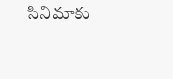సినిమాకు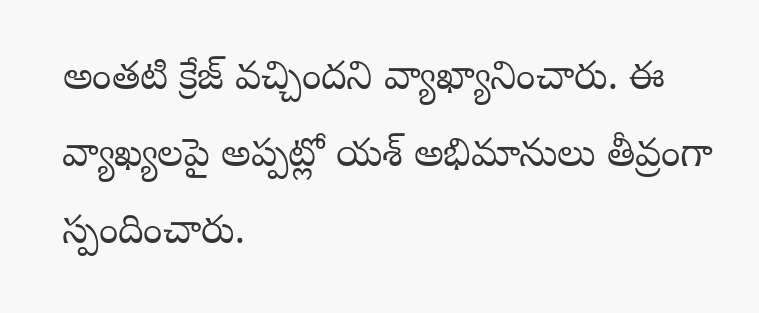అంతటి క్రేజ్ వచ్చిందని వ్యాఖ్యానించారు. ఈ వ్యాఖ్యలపై అప్పట్లో యశ్ అభిమానులు తీవ్రంగా స్పందించారు.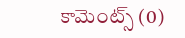కామెంట్స్ (0)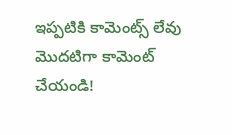ఇప్పటికి కామెంట్స్ లేవు
మొదటిగా కామెంట్ చేయండి!